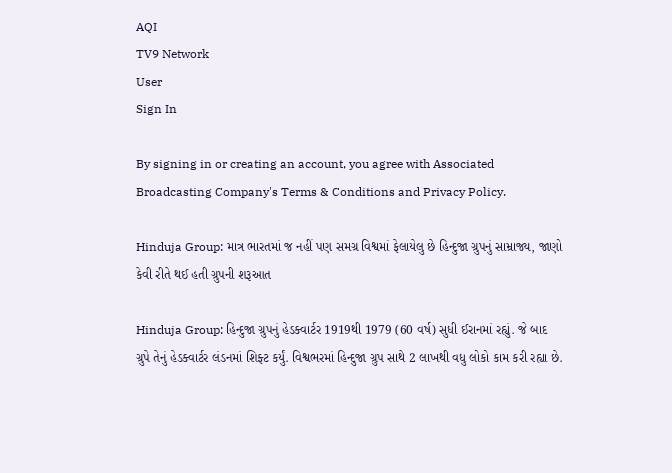AQI
TV9 Network
User
Sign In

By signing in or creating an account, you agree with Associated Broadcasting Company's Terms & Conditions and Privacy Policy.

Hinduja Group: માત્ર ભારતમાં જ નહીં પણ સમગ્ર વિશ્વમાં ફેલાયેલુ છે હિન્દુજા ગ્રુપનું સામ્રાજ્ય, જાણો કેવી રીતે થઈ હતી ગ્રુપની શરૂઆત

Hinduja Group: હિન્દુજા ગ્રુપનું હેડક્વાર્ટર 1919થી 1979 (60 વર્ષ) સુધી ઈરાનમાં રહ્યું. જે બાદ ગ્રુપે તેનું હેડક્વાર્ટર લંડનમાં શિફ્ટ કર્યું. વિશ્વભરમાં હિન્દુજા ગ્રુપ સાથે 2 લાખથી વધુ લોકો કામ કરી રહ્યા છે.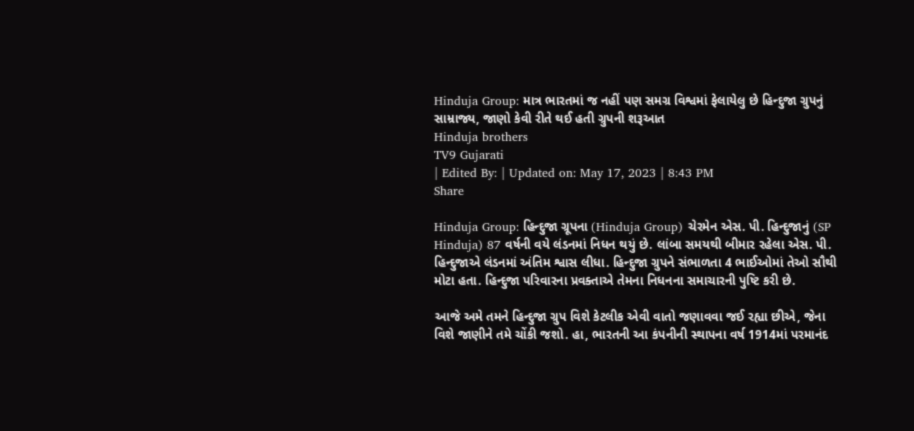Hinduja Group: માત્ર ભારતમાં જ નહીં પણ સમગ્ર વિશ્વમાં ફેલાયેલુ છે હિન્દુજા ગ્રુપનું સામ્રાજ્ય, જાણો કેવી રીતે થઈ હતી ગ્રુપની શરૂઆત
Hinduja brothers
TV9 Gujarati
| Edited By: | Updated on: May 17, 2023 | 8:43 PM
Share

Hinduja Group: હિન્દુજા ગ્રૂપના (Hinduja Group) ચેરમેન એસ. પી. હિન્દુજાનું (SP Hinduja) 87 વર્ષની વયે લંડનમાં નિધન થયું છે. લાંબા સમયથી બીમાર રહેલા એસ. પી. હિન્દુજાએ લંડનમાં અંતિમ શ્વાસ લીધા. હિન્દુજા ગ્રુપને સંભાળતા 4 ભાઈઓમાં તેઓ સૌથી મોટા હતા. હિન્દુજા પરિવારના પ્રવક્તાએ તેમના નિધનના સમાચારની પુષ્ટિ કરી છે.

આજે અમે તમને હિન્દુજા ગ્રુપ વિશે કેટલીક એવી વાતો જણાવવા જઈ રહ્યા છીએ, જેના વિશે જાણીને તમે ચોંકી જશો. હા, ભારતની આ કંપનીની સ્થાપના વર્ષ 1914માં પરમાનંદ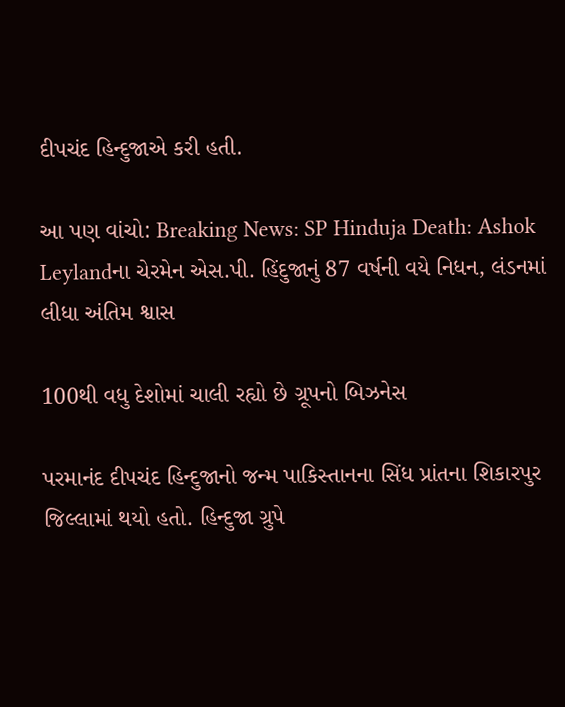દીપચંદ હિન્દુજાએ કરી હતી.

આ પણ વાંચો: Breaking News: SP Hinduja Death: Ashok Leylandના ચેરમેન એસ.પી. હિંદુજાનું 87 વર્ષની વયે નિધન, લંડનમાં લીધા અંતિમ શ્વાસ

100થી વધુ દેશોમાં ચાલી રહ્યો છે ગ્રૂપનો બિઝનેસ

પરમાનંદ દીપચંદ હિન્દુજાનો જન્મ પાકિસ્તાનના સિંધ પ્રાંતના શિકારપુર જિલ્લામાં થયો હતો. હિન્દુજા ગ્રુપે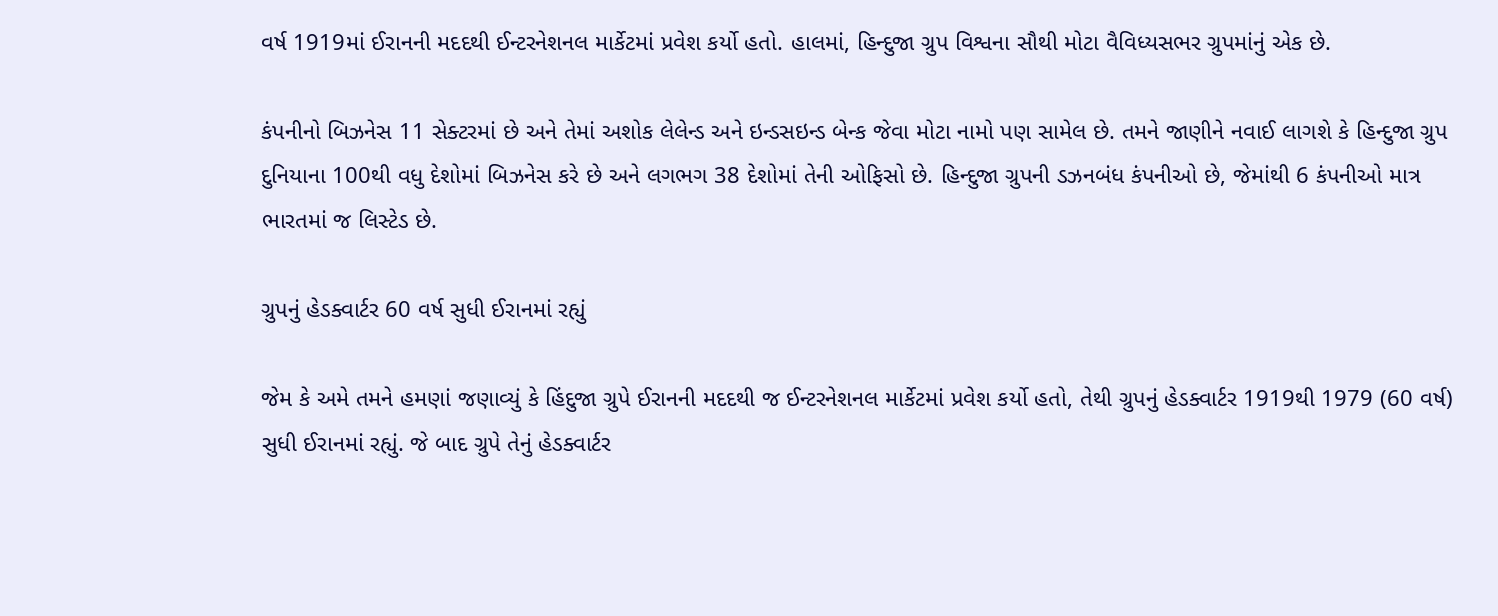વર્ષ 1919માં ઈરાનની મદદથી ઈન્ટરનેશનલ માર્કેટમાં પ્રવેશ કર્યો હતો. હાલમાં, હિન્દુજા ગ્રુપ વિશ્વના સૌથી મોટા વૈવિધ્યસભર ગ્રુપમાંનું એક છે.

કંપનીનો બિઝનેસ 11 સેક્ટરમાં છે અને તેમાં અશોક લેલેન્ડ અને ઇન્ડસઇન્ડ બેન્ક જેવા મોટા નામો પણ સામેલ છે. તમને જાણીને નવાઈ લાગશે કે હિન્દુજા ગ્રુપ દુનિયાના 100થી વધુ દેશોમાં બિઝનેસ કરે છે અને લગભગ 38 દેશોમાં તેની ઓફિસો છે. હિન્દુજા ગ્રુપની ડઝનબંધ કંપનીઓ છે, જેમાંથી 6 કંપનીઓ માત્ર ભારતમાં જ લિસ્ટેડ છે.

ગ્રુપનું હેડક્વાર્ટર 60 વર્ષ સુધી ઈરાનમાં રહ્યું

જેમ કે અમે તમને હમણાં જણાવ્યું કે હિંદુજા ગ્રુપે ઈરાનની મદદથી જ ઈન્ટરનેશનલ માર્કેટમાં પ્રવેશ કર્યો હતો, તેથી ગ્રુપનું હેડક્વાર્ટર 1919થી 1979 (60 વર્ષ) સુધી ઈરાનમાં રહ્યું. જે બાદ ગ્રુપે તેનું હેડક્વાર્ટર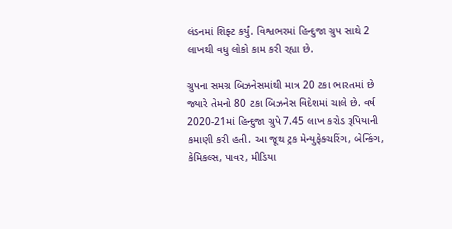લંડનમાં શિફ્ટ કર્યું. વિશ્વભરમાં હિન્દુજા ગ્રુપ સાથે 2 લાખથી વધુ લોકો કામ કરી રહ્યા છે.

ગ્રુપના સમગ્ર બિઝનેસમાંથી માત્ર 20 ટકા ભારતમાં છે જ્યારે તેમનો 80 ટકા બિઝનેસ વિદેશમાં ચાલે છે. વર્ષ 2020-21માં હિન્દુજા ગ્રુપે 7.45 લાખ કરોડ રૂપિયાની કમાણી કરી હતી. આ જૂથ ટ્રક મેન્યુફેક્ચરિંગ, બેન્કિંગ, કેમિકલ્સ, પાવર, મીડિયા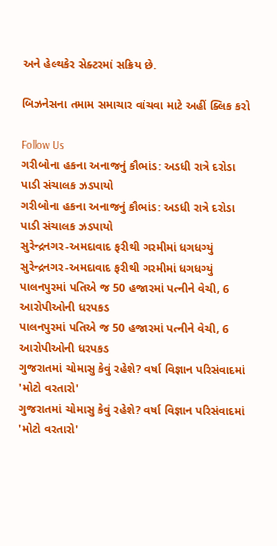અને હેલ્થકેર સેક્ટરમાં સક્રિય છે.

બિઝનેસના તમામ સમાચાર વાંચવા માટે અહીં ક્લિક કરો

Follow Us
ગરીબોના હકના અનાજનું કૌભાંડ: અડધી રાત્રે દરોડા પાડી સંચાલક ઝડપાયો
ગરીબોના હકના અનાજનું કૌભાંડ: અડધી રાત્રે દરોડા પાડી સંચાલક ઝડપાયો
સુરેન્દ્રનગર-અમદાવાદ ફરીથી ગરમીમાં ધગધગ્યું
સુરેન્દ્રનગર-અમદાવાદ ફરીથી ગરમીમાં ધગધગ્યું
પાલનપુરમાં પતિએ જ 50 હજારમાં પત્નીને વેચી, 6 આરોપીઓની ધરપકડ
પાલનપુરમાં પતિએ જ 50 હજારમાં પત્નીને વેચી, 6 આરોપીઓની ધરપકડ
ગુજરાતમાં ચોમાસુ કેવું રહેશે? વર્ષા વિજ્ઞાન પરિસંવાદમાં 'મોટો વરતારો'
ગુજરાતમાં ચોમાસુ કેવું રહેશે? વર્ષા વિજ્ઞાન પરિસંવાદમાં 'મોટો વરતારો'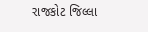રાજકોટ જિલ્લા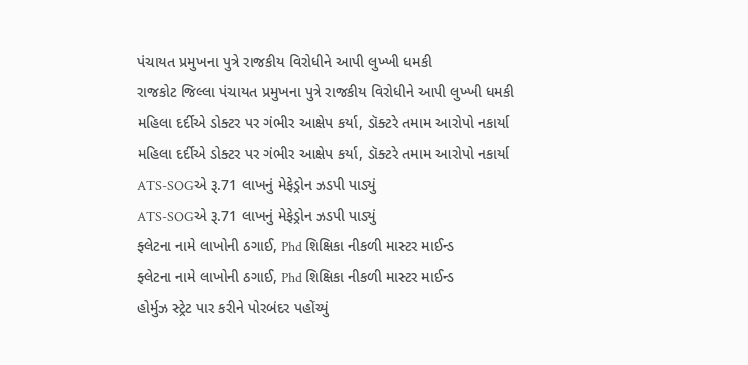પંચાયત પ્રમુખના પુત્રે રાજકીય વિરોધીને આપી લુખ્ખી ધમકી
રાજકોટ જિલ્લા પંચાયત પ્રમુખના પુત્રે રાજકીય વિરોધીને આપી લુખ્ખી ધમકી
મહિલા દર્દીએ ડોક્ટર પર ગંભીર આક્ષેપ કર્યા, ડૉક્ટરે તમામ આરોપો નકાર્યા
મહિલા દર્દીએ ડોક્ટર પર ગંભીર આક્ષેપ કર્યા, ડૉક્ટરે તમામ આરોપો નકાર્યા
ATS-SOGએ રૂ.71 લાખનું મેફેડ્રોન ઝડપી પાડ્યું
ATS-SOGએ રૂ.71 લાખનું મેફેડ્રોન ઝડપી પાડ્યું
ફ્લેટના નામે લાખોની ઠગાઈ, Phd શિક્ષિકા નીકળી માસ્ટર માઈન્ડ
ફ્લેટના નામે લાખોની ઠગાઈ, Phd શિક્ષિકા નીકળી માસ્ટર માઈન્ડ
હોર્મુઝ સ્ટ્રેટ પાર કરીને પોરબંદર પહોંચ્યું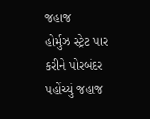જહાજ
હોર્મુઝ સ્ટ્રેટ પાર કરીને પોરબંદર પહોંચ્યું જહાજ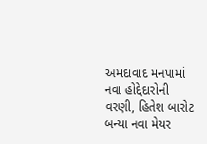અમદાવાદ મનપામાં નવા હોદ્દેદારોની વરણી, હિતેશ બારોટ બન્યા નવા મેયર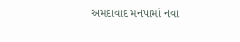અમદાવાદ મનપામાં નવા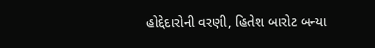હોદ્દેદારોની વરણી, હિતેશ બારોટ બન્યા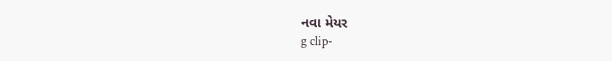નવા મેયર
g clip-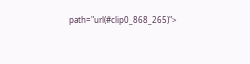path="url(#clip0_868_265)">